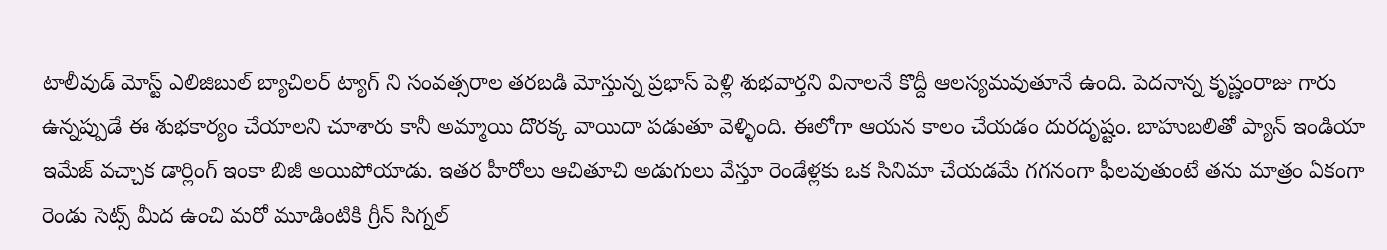టాలీవుడ్ మోస్ట్ ఎలిజిబుల్ బ్యాచిలర్ ట్యాగ్ ని సంవత్సరాల తరబడి మోస్తున్న ప్రభాస్ పెళ్లి శుభవార్తని వినాలనే కొద్దీ ఆలస్యమవుతూనే ఉంది. పెదనాన్న కృష్ణంరాజు గారు ఉన్నప్పుడే ఈ శుభకార్యం చేయాలని చూశారు కానీ అమ్మాయి దొరక్క వాయిదా పడుతూ వెళ్ళింది. ఈలోగా ఆయన కాలం చేయడం దురదృష్టం. బాహుబలితో ప్యాన్ ఇండియా ఇమేజ్ వచ్చాక డార్లింగ్ ఇంకా బిజీ అయిపోయాడు. ఇతర హీరోలు ఆచితూచి అడుగులు వేస్తూ రెండేళ్లకు ఒక సినిమా చేయడమే గగనంగా ఫీలవుతుంటే తను మాత్రం ఏకంగా రెండు సెట్స్ మీద ఉంచి మరో మూడింటికి గ్రీన్ సిగ్నల్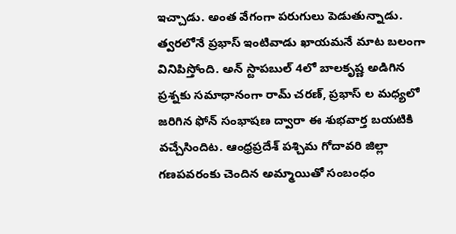ఇచ్చాడు. అంత వేగంగా పరుగులు పెడుతున్నాడు.
త్వరలోనే ప్రభాస్ ఇంటివాడు ఖాయమనే మాట బలంగా వినిపిస్తోంది. అన్ స్టాపబుల్ 4లో బాలకృష్ణ అడిగిన ప్రశ్నకు సమాధానంగా రామ్ చరణ్, ప్రభాస్ ల మధ్యలో జరిగిన ఫోన్ సంభాషణ ద్వారా ఈ శుభవార్త బయటికి వచ్చేసిందిట. ఆంధ్రప్రదేశ్ పశ్చిమ గోదావరి జిల్లా గణపవరంకు చెందిన అమ్మాయితో సంబంధం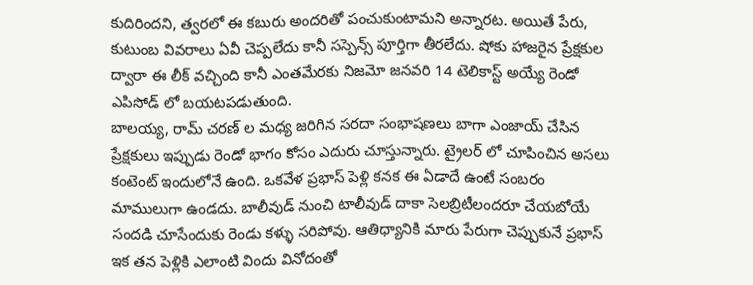కుదిరిందని, త్వరలో ఈ కబురు అందరితో పంచుకుంటామని అన్నారట. అయితే పేరు, కుటుంబ వివరాలు ఏవీ చెప్పలేదు కానీ సస్పెన్స్ పూర్తిగా తీరలేదు. షోకు హాజరైన ప్రేక్షకుల ద్వారా ఈ లీక్ వచ్చింది కానీ ఎంతమేరకు నిజమో జనవరి 14 టెలికాస్ట్ అయ్యే రెండో ఎపిసోడ్ లో బయటపడుతుంది.
బాలయ్య, రామ్ చరణ్ ల మధ్య జరిగిన సరదా సంభాషణలు బాగా ఎంజాయ్ చేసిన ప్రేక్షకులు ఇప్పుడు రెండో భాగం కోసం ఎదురు చూస్తున్నారు. ట్రైలర్ లో చూపించిన అసలు కంటెంట్ ఇందులోనే ఉంది. ఒకవేళ ప్రభాస్ పెళ్లి కనక ఈ ఏడాదే ఉంటే సంబరం మాములుగా ఉండదు. బాలీవుడ్ నుంచి టాలీవుడ్ దాకా సెలబ్రిటీలందరూ చేయబోయే సందడి చూసేందుకు రెండు కళ్ళు సరిపోవు. ఆతిధ్యానికి మారు పేరుగా చెప్పుకునే ప్రభాస్ ఇక తన పెళ్లికి ఎలాంటి విందు వినోదంతో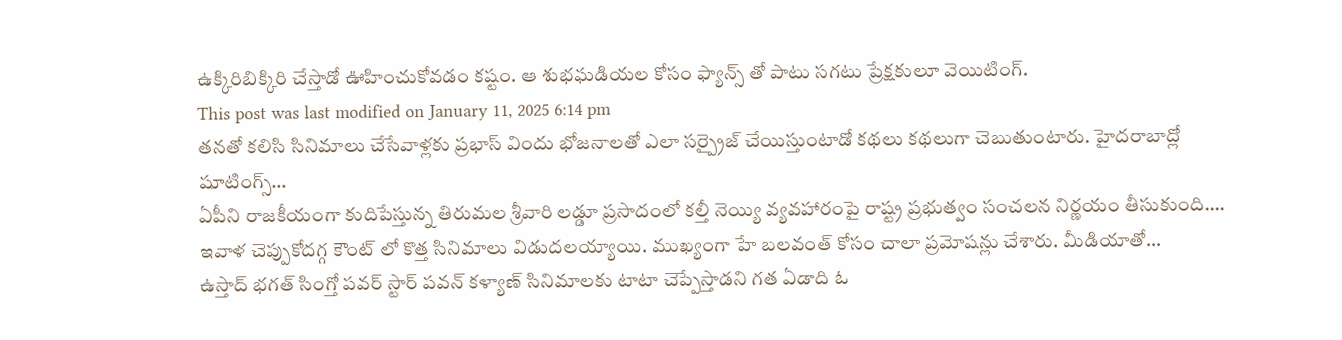ఉక్కిరిబిక్కిరి చేస్తాడో ఊహించుకోవడం కష్టం. ఆ శుభఘడియల కోసం ఫ్యాన్స్ తో పాటు సగటు ప్రేక్షకులూ వెయిటింగ్.
This post was last modified on January 11, 2025 6:14 pm
తనతో కలిసి సినిమాలు చేసేవాళ్లకు ప్రభాస్ విందు భోజనాలతో ఎలా సర్ప్రైజ్ చేయిస్తుంటాడో కథలు కథలుగా చెబుతుంటారు. హైదరాబాద్లో షూటింగ్స్…
ఏపీని రాజకీయంగా కుదిపేస్తున్న తిరుమల శ్రీవారి లడ్డూ ప్రసాదంలో కల్తీ నెయ్యి వ్యవహారంపై రాష్ట్ర ప్రభుత్వం సంచలన నిర్ణయం తీసుకుంది.…
ఇవాళ చెప్పుకోదగ్గ కౌంట్ లో కొత్త సినిమాలు విడుదలయ్యాయి. ముఖ్యంగా హే బలవంత్ కోసం చాలా ప్రమోషన్లు చేశారు. మీడియాతో…
ఉస్తాద్ భగత్ సింగ్తో పవర్ స్టార్ పవన్ కళ్యాణ్ సినిమాలకు టాటా చెప్పేస్తాడని గత ఏడాది ఓ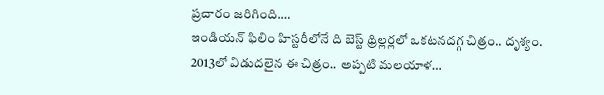ప్రచారం జరిగింది.…
ఇండియన్ ఫిలిం హిస్టరీలోనే ది బెస్ట్ థ్రిల్లర్లలో ఒకటనదగ్గ చిత్రం.. దృశ్యం. 2013లో విడుదలైన ఈ చిత్రం.. అప్పటి మలయాళ…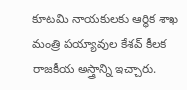కూటమి నాయకులకు ఆర్థిక శాఖ మంత్రి పయ్యావుల కేశవ్ కీలక రాజకీయ అస్త్రాన్ని ఇచ్చారు.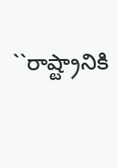``రాష్ట్రానికి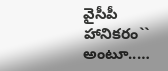వైసీపీ హానికరం`` అంటూ..…